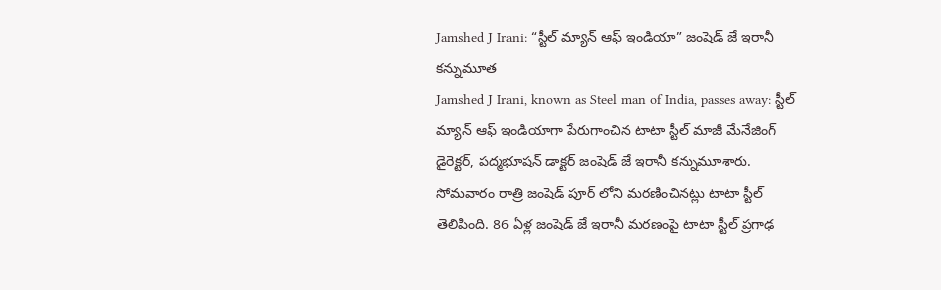Jamshed J Irani: “స్టీల్ మ్యాన్ ఆఫ్ ఇండియా” జంషెడ్ జే ఇరానీ కన్నుమూత
Jamshed J Irani, known as Steel man of India, passes away: స్టీల్ మ్యాన్ ఆఫ్ ఇండియాగా పేరుగాంచిన టాటా స్టీల్ మాజీ మేనేజింగ్ డైరెక్టర్, పద్మభూషన్ డాక్టర్ జంషెడ్ జే ఇరానీ కన్నుమూశారు. సోమవారం రాత్రి జంషెడ్ పూర్ లోని మరణించినట్లు టాటా స్టీల్ తెలిపింది. 86 ఏళ్ల జంషెడ్ జే ఇరానీ మరణంపై టాటా స్టీల్ ప్రగాఢ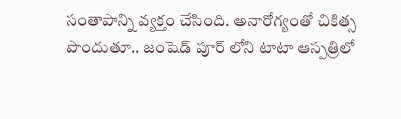సంతాపాన్ని వ్యక్తం చేసింది. అనారోగ్యంతో చికిత్స పొందుతూ.. జంషెడ్ పూర్ లోని టాటా ఆస్పత్రిలో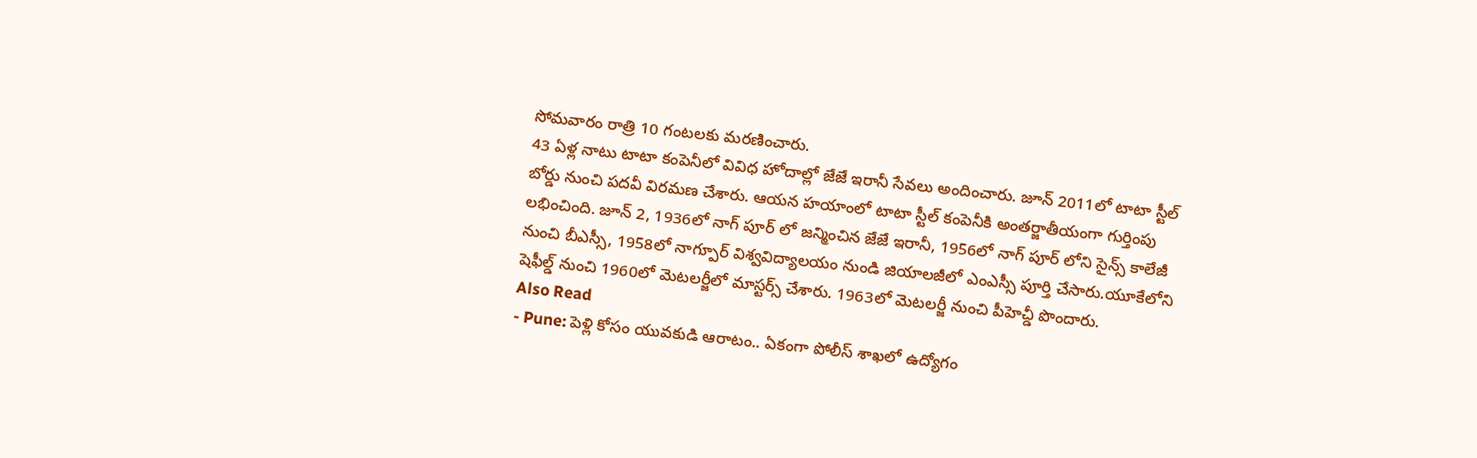సోమవారం రాత్రి 10 గంటలకు మరణించారు.
43 ఏళ్ల నాటు టాటా కంపెనీలో వివిధ హోదాల్లో జేజే ఇరానీ సేవలు అందించారు. జూన్ 2011లో టాటా స్టీల్ బోర్డు నుంచి పదవీ విరమణ చేశారు. ఆయన హయాంలో టాటా స్టీల్ కంపెనీకి అంతర్జాతీయంగా గుర్తింపు లభించింది. జూన్ 2, 1936లో నాగ్ పూర్ లో జన్మించిన జేజే ఇరానీ, 1956లో నాగ్ పూర్ లోని సైన్స్ కాలేజీ నుంచి బీఎస్సీ, 1958లో నాగ్పూర్ విశ్వవిద్యాలయం నుండి జియాలజీలో ఎంఎస్సీ పూర్తి చేసారు.యూకేలోని షెఫీల్డ్ నుంచి 1960లో మెటలర్జీలో మాస్టర్స్ చేశారు. 1963లో మెటలర్జీ నుంచి పీహెచ్డీ పొందారు.
Also Read
- Pune: పెళ్లి కోసం యువకుడి ఆరాటం.. ఏకంగా పోలీస్ శాఖలో ఉద్యోగం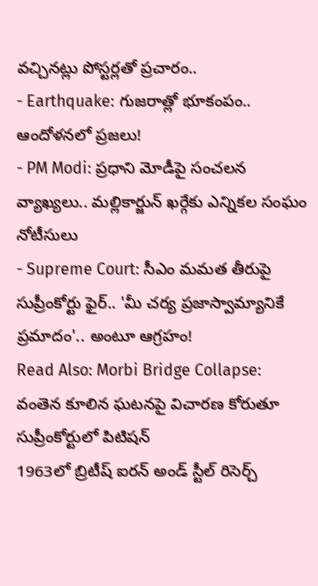వచ్చినట్లు పోస్టర్లతో ప్రచారం..
- Earthquake: గుజరాత్లో భూకంపం.. ఆందోళనలో ప్రజలు!
- PM Modi: ప్రధాని మోడీపై సంచలన వ్యాఖ్యలు.. మల్లికార్జున్ ఖర్గేకు ఎన్నికల సంఘం నోటీసులు
- Supreme Court: సీఎం మమత తీరుపై సుప్రీంకోర్టు ఫైర్.. 'మీ చర్య ప్రజాస్వామ్యానికే ప్రమాదం'.. అంటూ ఆగ్రహం!
Read Also: Morbi Bridge Collapse: వంతెన కూలిన ఘటనపై విచారణ కోరుతూ సుప్రీంకోర్టులో పిటిషన్
1963లో బ్రిటీష్ ఐరన్ అండ్ స్టీల్ రిసెర్చ్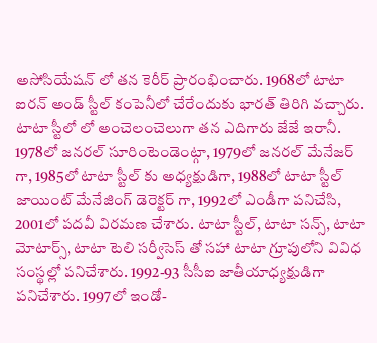అసోసియేషన్ లో తన కెరీర్ ప్రారంభించారు. 1968లో టాటా ఐరన్ అండ్ స్టీల్ కంపెనీలో చేరేందుకు భారత్ తిరిగి వచ్చారు. టాటా స్టీలో లో అంచెలంచెలుగా తన ఎదిగారు జేజే ఇరానీ. 1978లో జనరల్ సూరింటెండెంట్గా, 1979లో జనరల్ మేనేజర్ గా, 1985లో టాటా స్టీల్ కు అధ్యక్షుడిగా, 1988లో టాటా స్టీల్ జాయింట్ మేనేజింగ్ డెరెక్టర్ గా, 1992లో ఎండీగా పనిచేసి, 2001లో పదవీ విరమణ చేశారు. టాటా స్టీల్, టాటా సన్స్, టాటా మోటార్స్, టాటా టెలి సర్వీసెస్ తో సహా టాటా గ్రూపులోని వివిధ సంస్థల్లో పనిచేశారు. 1992-93 సీసీఐ జాతీయాధ్యక్షుడిగా పనిచేశారు. 1997లో ఇండో-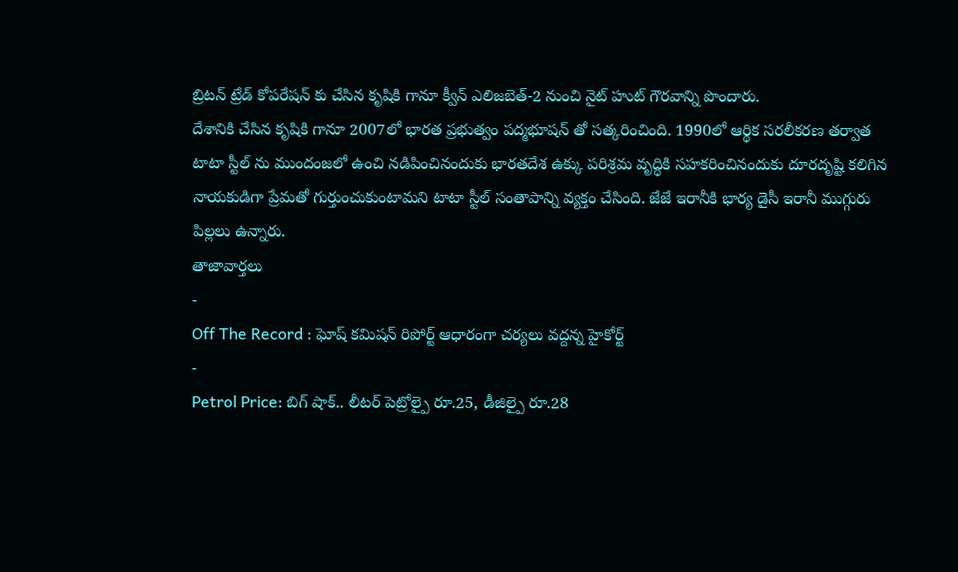బ్రిటన్ ట్రేడ్ కోపరేషన్ కు చేసిన కృషికి గానూ క్వీన్ ఎలిజబెత్-2 నుంచి నైట్ హుట్ గౌరవాన్ని పొందారు.
దేశానికి చేసిన కృషికి గానూ 2007లో భారత ప్రభుత్వం పద్మభూషన్ తో సత్కరించింది. 1990లో ఆర్థిక సరలీకరణ తర్వాత టాటా స్టీల్ ను ముందంజలో ఉంచి నడిపించినందుకు భారతదేశ ఉక్కు పరిశ్రమ వృద్ధికి సహకరించినందుకు దూరదృష్టి కలిగిన నాయకుడిగా ప్రేమతో గుర్తుంచుకుంటామని టాటా స్టీల్ సంతాపాన్ని వ్యక్తం చేసింది. జేజే ఇరానీకి భార్య డైసీ ఇరానీ ముగ్గురు పిల్లలు ఉన్నారు.
తాజావార్తలు
-
Off The Record : ఘోష్ కమిషన్ రిపోర్ట్ ఆధారంగా చర్యలు వద్దన్న హైకోర్ట్
-
Petrol Price: బిగ్ షాక్.. లీటర్ పెట్రోల్పై రూ.25, డీజిల్పై రూ.28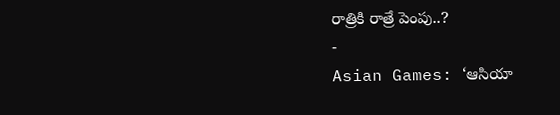రాత్రికి రాత్రే పెంపు..?
-
Asian Games: ‘ఆసియా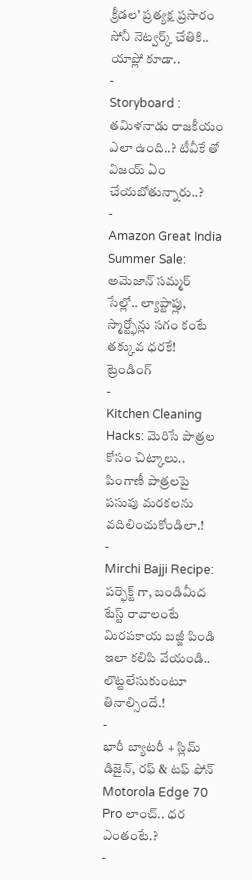క్రీడల’ ప్రత్యక్ష ప్రసారం సోనీ నెట్వర్క్ చేతికి.. యాప్లో కూడా..
-
Storyboard : తమిళనాడు రాజకీయం ఎలా ఉంది..? టీవీకే తో విజయ్ ఏం చేయబోతున్నారు..?
-
Amazon Great India Summer Sale: అమెజాన్ సమ్మర్ సేల్లో.. ల్యాప్టాప్లు, స్మార్ట్ఫోన్లు సగం కంటే తక్కువ ధరకే!
ట్రెండింగ్
-
Kitchen Cleaning Hacks: మెరిసే పాత్రల కోసం చిట్కాలు.. పింగాణీ పాత్రలపై పసుపు మరకలను వదిలించుకోండిలా.!
-
Mirchi Bajji Recipe: పర్ఫెక్ట్ గా, బండిమీద టేస్ట్ రావాలంటే మిరపకాయ బజ్జీ పిండి ఇలా కలిపి వేయండి.. లొట్టలేసుకుంటూ తినాల్సిందే.!
-
భారీ బ్యాటరీ + స్లిమ్ డిజైన్, రఫ్ & టఫ్ ఫోన్ Motorola Edge 70 Pro లాంచ్.. ధర ఎంతంటే.?
-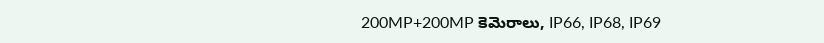200MP+200MP కెమెరాలు, IP66, IP68, IP69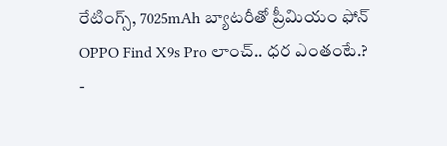రేటింగ్స్, 7025mAh బ్యాటరీతో ప్రీమియం ఫోన్ OPPO Find X9s Pro లాంచ్.. ధర ఎంతంటే.?
-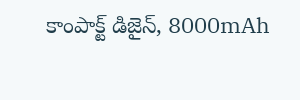కాంపాక్ట్ డిజైన్, 8000mAh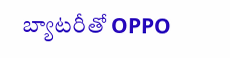బ్యాటరీతో OPPO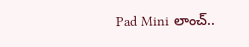Pad Mini లాంచ్..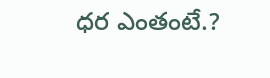ధర ఎంతంటే.?